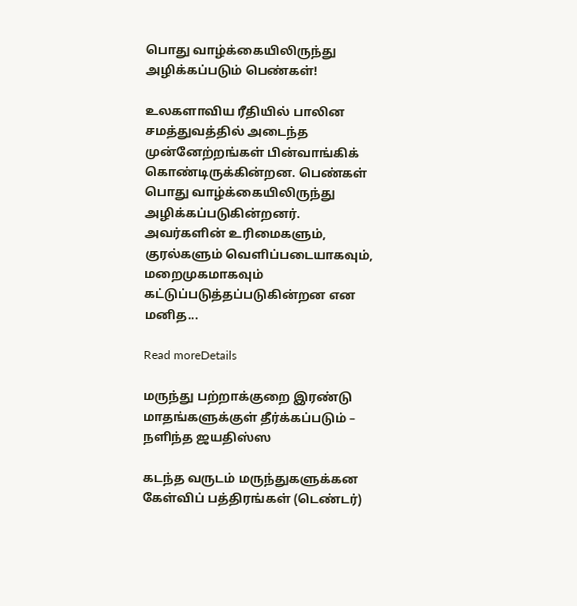பொது வாழ்க்கையிலிருந்து அழிக்கப்படும் பெண்கள்!

உலகளாவிய ரீதியில் பாலின சமத்துவத்தில் அடைந்த முன்னேற்றங்கள் பின்வாங்கிக் கொண்டிருக்கின்றன. பெண்கள் பொது வாழ்க்கையிலிருந்து அழிக்கப்படுகின்றனர். அவர்களின் உரிமைகளும், குரல்களும் வெளிப்படையாகவும், மறைமுகமாகவும் கட்டுப்படுத்தப்படுகின்றன என மனித...

Read moreDetails

மருந்து பற்றாக்குறை இரண்டு மாதங்களுக்குள் தீர்க்கப்படும் – நளிந்த ஜயதிஸ்ஸ

கடந்த வருடம் மருந்துகளுக்கன கேள்விப் பத்திரங்கள் (டெண்டர்)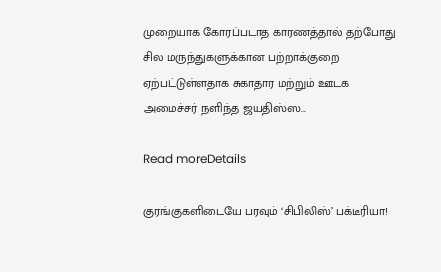முறையாக கோரப்படாத காரணத்தால் தற்போது சில மருந்துகளுக்கான பற்றாக்குறை ஏற்பட்டுள்ளதாக சுகாதார மற்றும் ஊடக அமைச்சர் நளிந்த ஜயதிஸ்ஸ...

Read moreDetails

குரங்குகளிடையே பரவும் ‘சிபிலிஸ்’ பக்டீரியா!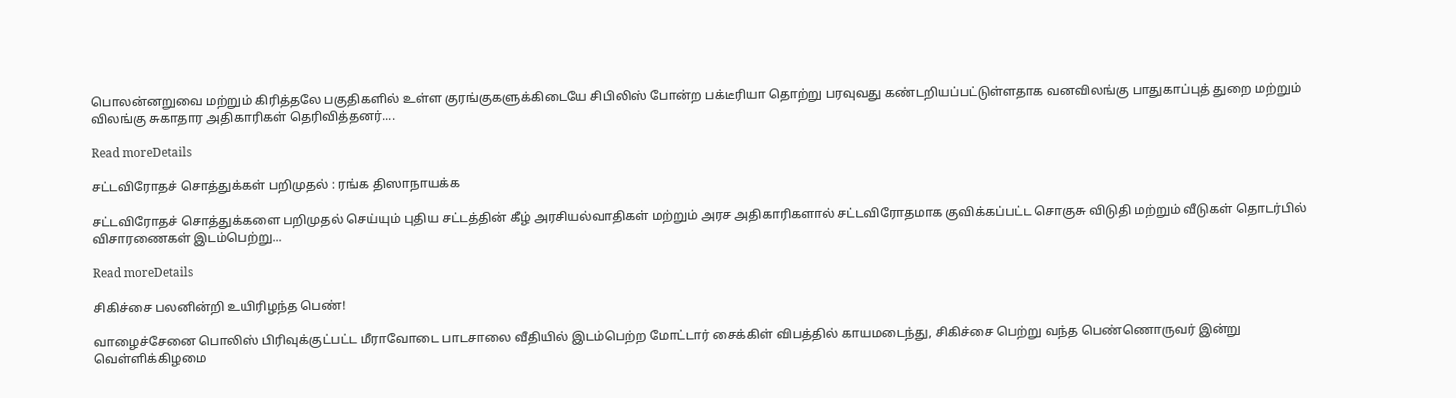பொலன்னறுவை மற்றும் கிரித்தலே பகுதிகளில் உள்ள குரங்குகளுக்கிடையே சிபிலிஸ் போன்ற பக்டீரியா தொற்று பரவுவது கண்டறியப்பட்டுள்ளதாக வனவிலங்கு பாதுகாப்புத் துறை மற்றும் விலங்கு சுகாதார அதிகாரிகள் தெரிவித்தனர்....

Read moreDetails

சட்டவிரோதச் சொத்துக்கள் பறிமுதல் : ரங்க திஸாநாயக்க

சட்டவிரோதச் சொத்துக்களை பறிமுதல் செய்யும் புதிய சட்டத்தின் கீழ் அரசியல்வாதிகள் மற்றும் அரச அதிகாரிகளால் சட்டவிரோதமாக குவிக்கப்பட்ட சொகுசு விடுதி மற்றும் வீடுகள் தொடர்பில் விசாரணைகள் இடம்பெற்று...

Read moreDetails

சிகிச்சை பலனின்றி உயிரிழந்த பெண்!

வாழைச்சேனை பொலிஸ் பிரிவுக்குட்பட்ட மீராவோடை பாடசாலை வீதியில் இடம்பெற்ற மோட்டார் சைக்கிள் விபத்தில் காயமடைந்து, சிகிச்சை பெற்று வந்த பெண்ணொருவர் இன்று வெள்ளிக்கிழமை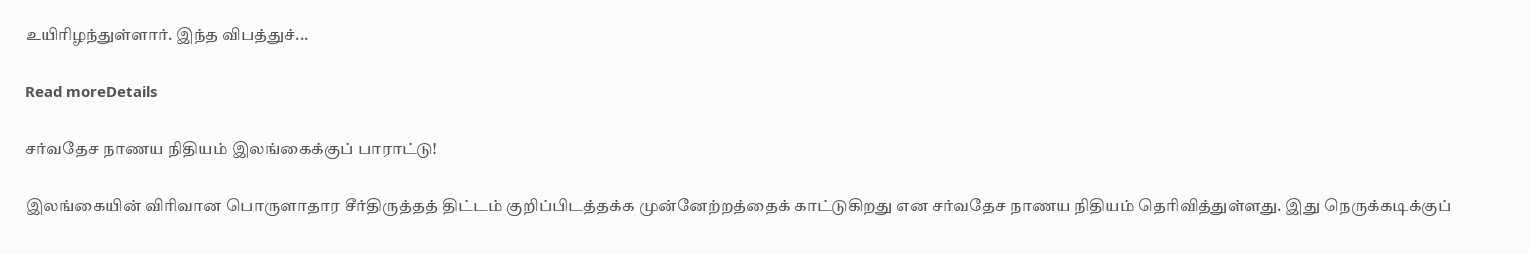உயிரிழந்துள்ளார். இந்த விபத்துச்...

Read moreDetails

சர்வதேச நாணய நிதியம் இலங்கைக்குப் பாராட்டு!

இலங்கையின் விரிவான பொருளாதார சீர்திருத்தத் திட்டம் குறிப்பிடத்தக்க முன்னேற்றத்தைக் காட்டுகிறது என சர்வதேச நாணய நிதியம் தெரிவித்துள்ளது. இது நெருக்கடிக்குப்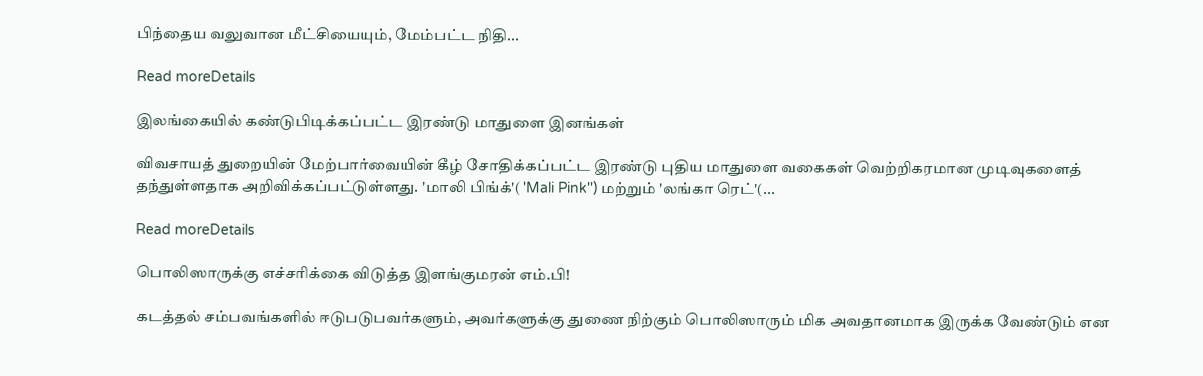பிந்தைய வலுவான மீட்சியையும், மேம்பட்ட நிதி...

Read moreDetails

இலங்கையில் கண்டுபிடிக்கப்பட்ட இரண்டு மாதுளை இனங்கள்

விவசாயத் துறையின் மேற்பார்வையின் கீழ் சோதிக்கப்பட்ட இரண்டு புதிய மாதுளை வகைகள் வெற்றிகரமான முடிவுகளைத் தந்துள்ளதாக அறிவிக்கப்பட்டுள்ளது. 'மாலி பிங்க்'( 'Mali Pink'') மற்றும் 'லங்கா ரெட்'(...

Read moreDetails

பொலிஸாருக்கு எச்சரிக்கை விடுத்த இளங்குமரன் எம்.பி!

கடத்தல் சம்பவங்களில் ஈடுபடுபவர்களும், அவர்களுக்கு துணை நிற்கும் பொலிஸாரும் மிக அவதானமாக இருக்க வேண்டும் என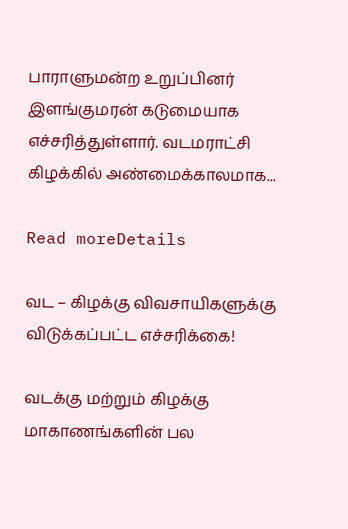பாராளுமன்ற உறுப்பினர் இளங்குமரன் கடுமையாக எச்சரித்துள்ளார். வடமராட்சி கிழக்கில் அண்மைக்காலமாக...

Read moreDetails

வட – கிழக்கு விவசாயிகளுக்கு விடுக்கப்பட்ட எச்சரிக்கை!

வடக்கு மற்றும் கிழக்கு மாகாணங்களின் பல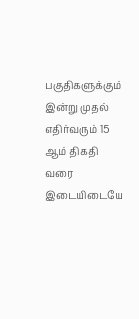பகுதிகளுக்கும் இன்று முதல் எதிர்வரும் 15 ஆம் திகதி வரை இடையிடையே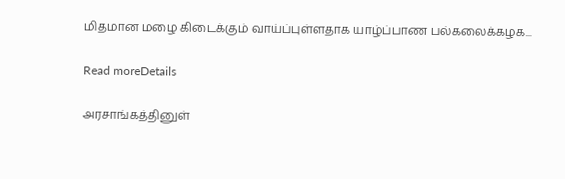மிதமான மழை கிடைக்கும் வாய்ப்புள்ளதாக யாழ்ப்பாண பல்கலைக்கழக...

Read moreDetails

அரசாங்கத்தினுள்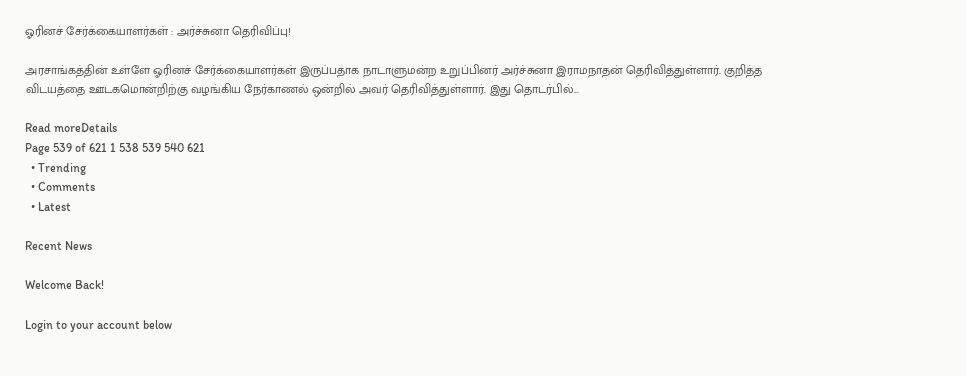ஓரினச் சேர்க்கையாளர்கள் : அர்ச்சுனா தெரிவிப்பு!

அரசாங்கத்தின் உள்ளே ஓரினச் சேர்க்கையாளர்கள் இருப்பதாக நாடாளுமன்ற உறுப்பினர் அர்ச்சுனா இராமநாதன் தெரிவித்துள்ளார். குறித்த விடயத்தை ஊடகமொன்றிற்கு வழங்கிய நேர்காணல் ஒன்றில் அவர் தெரிவித்துள்ளார். இது தொடர்பில்...

Read moreDetails
Page 539 of 621 1 538 539 540 621
  • Trending
  • Comments
  • Latest

Recent News

Welcome Back!

Login to your account below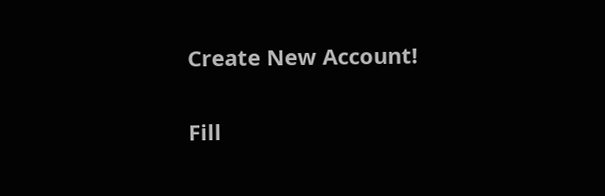Create New Account!

Fill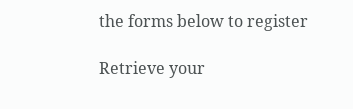the forms below to register

Retrieve your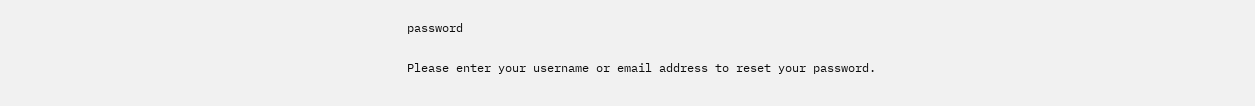password

Please enter your username or email address to reset your password.